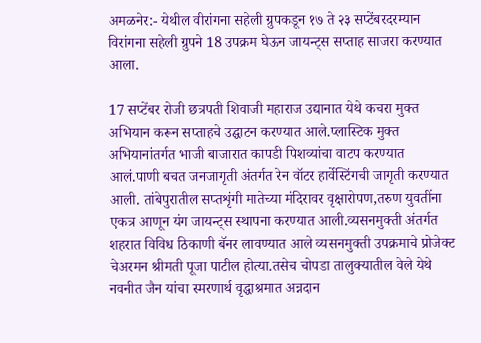अमळनेर:- येथील वीरांगना सहेली ग्रुपकडून १७ ते २३ सप्टेंबरदरम्यान विरांगना सहेली ग्रुपने 18 उपक्रम घेऊन जायन्ट्स सप्ताह साजरा करण्यात आला.

17 सप्टेंबर रोजी छत्रपती शिवाजी महाराज उद्यानात येथे कचरा मुक्त अभियान करून सप्ताहचे उद्घाटन करण्यात आले.प्लास्टिक मुक्त अभियानांतर्गत भाजी बाजारात कापडी पिशव्यांचा वाटप करण्यात आलं.पाणी बचत जनजागृती अंतर्गत रेन वॉटर हार्वेस्टिंगची जागृती करण्यात आली. तांबेपुरातील सप्तशृंगी मातेच्या मंदिरावर वृक्षारोपण,तरुण युवतींना एकत्र आणून यंग जायन्ट्स स्थापना करण्यात आली.व्यसनमुक्ती अंतर्गत शहरात विविध ठिकाणी बॅनर लावण्यात आले व्यसनमुक्ती उपक्रमाचे प्रोजेक्ट चेअरमन श्रीमती पूजा पाटील होत्या.तसेच चोपडा तालुक्यातील वेले येथे नवनीत जैन यांचा स्मरणार्थ वृद्धाश्रमात अन्नदान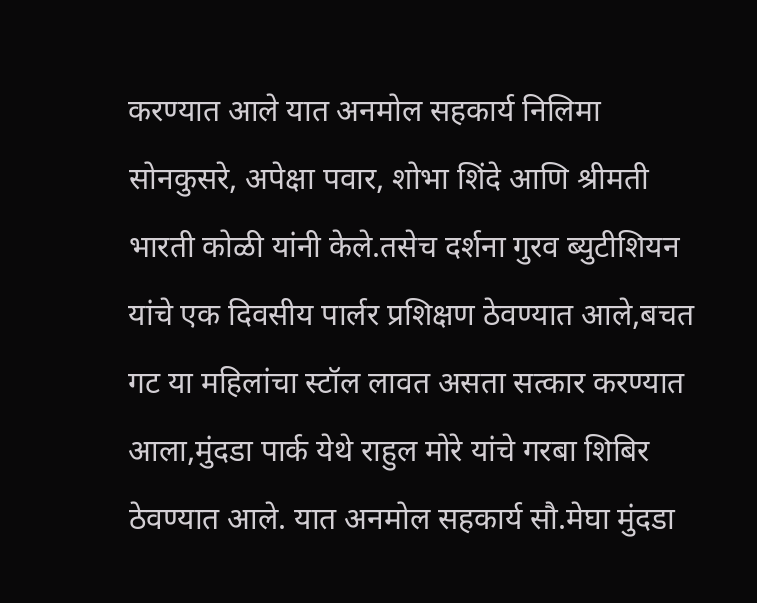करण्यात आले यात अनमोल सहकार्य निलिमा सोनकुसरे, अपेक्षा पवार, शोभा शिंदे आणि श्रीमती भारती कोळी यांनी केले.तसेच दर्शना गुरव ब्युटीशियन यांचे एक दिवसीय पार्लर प्रशिक्षण ठेवण्यात आले,बचत गट या महिलांचा स्टॉल लावत असता सत्कार करण्यात आला,मुंदडा पार्क येथे राहुल मोरे यांचे गरबा शिबिर ठेवण्यात आले. यात अनमोल सहकार्य सौ.मेघा मुंदडा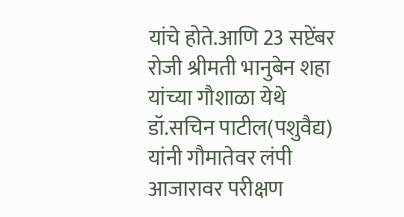यांचे होते.आणि 23 सप्टेंबर रोजी श्रीमती भानुबेन शहा यांच्या गौशाळा येथे डॉ.सचिन पाटील(पशुवैद्य) यांनी गौमातेवर लंपी आजारावर परीक्षण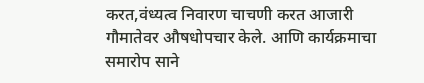करत,वंध्यत्व निवारण चाचणी करत आजारी गौमातेवर औषधोपचार केले. आणि कार्यक्रमाचा समारोप साने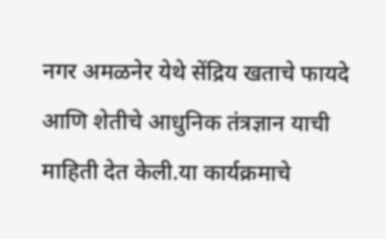नगर अमळनेर येथे सेंद्रिय खताचे फायदे आणि शेतीचे आधुनिक तंत्रज्ञान याची माहिती देत केली.या कार्यक्रमाचे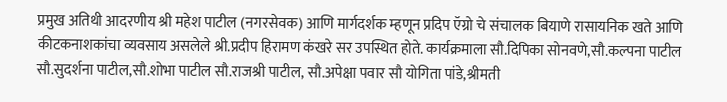प्रमुख अतिथी आदरणीय श्री महेश पाटील (नगरसेवक) आणि मार्गदर्शक म्हणून प्रदिप ऍग्रो चे संचालक बियाणे रासायनिक खते आणि कीटकनाशकांचा व्यवसाय असलेले श्री.प्रदीप हिरामण कंखरे सर उपस्थित होते. कार्यक्रमाला सौ.दिपिका सोनवणे,सौ.कल्पना पाटील सौ.सुदर्शना पाटील,सौ.शोभा पाटील सौ.राजश्री पाटील, सौ.अपेक्षा पवार सौ योगिता पांडे,श्रीमती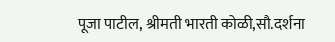पूजा पाटील, श्रीमती भारती कोळी,सौ.दर्शना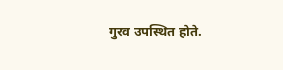गुरव उपस्थित होते.